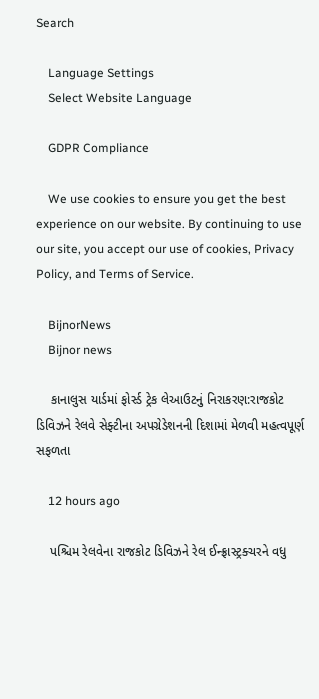Search

    Language Settings
    Select Website Language

    GDPR Compliance

    We use cookies to ensure you get the best experience on our website. By continuing to use our site, you accept our use of cookies, Privacy Policy, and Terms of Service.

    BijnorNews
    Bijnor news

    કાનાલુસ યાર્ડમાં ફોર્સ્ડ ટ્રેક લેઆઉટનું નિરાકરણ:રાજકોટ ડિવિઝને રેલવે સેફ્ટીના અપગ્રેડેશનની દિશામાં મેળવી મહત્વપૂર્ણ સફળતા

    12 hours ago

    પશ્ચિમ રેલવેના રાજકોટ ડિવિઝને રેલ ઈન્ફ્રાસ્ટ્રક્ચરને વધુ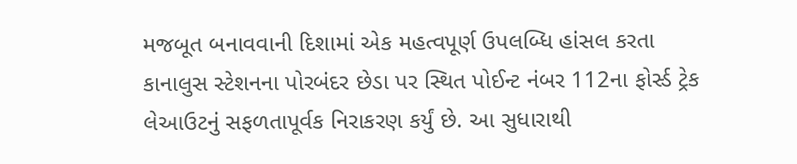મજબૂત બનાવવાની દિશામાં એક મહત્વપૂર્ણ ઉપલબ્ધિ હાંસલ કરતા કાનાલુસ સ્ટેશનના પોરબંદર છેડા પર સ્થિત પોઈન્ટ નંબર 112ના ફોર્સ્ડ ટ્રેક લેઆઉટનું સફળતાપૂર્વક નિરાકરણ કર્યું છે. આ સુધારાથી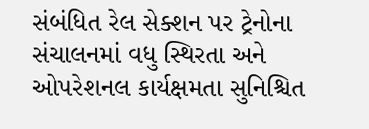સંબંધિત રેલ સેક્શન પર ટ્રેનોના સંચાલનમાં વધુ સ્થિરતા અને ઓપરેશનલ કાર્યક્ષમતા સુનિશ્ચિત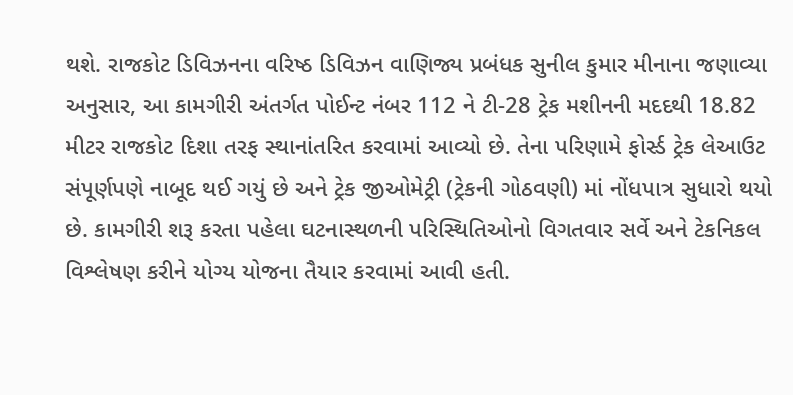થશે. રાજકોટ ડિવિઝનના વરિષ્ઠ ડિવિઝન વાણિજ્ય પ્રબંધક સુનીલ કુમાર મીનાના જણાવ્યા અનુસાર, આ કામગીરી અંતર્ગત પોઈન્ટ નંબર 112 ને ટી-28 ટ્રેક મશીનની મદદથી 18.82 મીટર રાજકોટ દિશા તરફ સ્થાનાંતરિત કરવામાં આવ્યો છે. તેના પરિણામે ફોર્સ્ડ ટ્રેક લેઆઉટ સંપૂર્ણપણે નાબૂદ થઈ ગયું છે અને ટ્રેક જીઓમેટ્રી (ટ્રેકની ગોઠવણી) માં નોંધપાત્ર સુધારો થયો છે. કામગીરી શરૂ કરતા પહેલા ઘટનાસ્થળની પરિસ્થિતિઓનો વિગતવાર સર્વે અને ટેકનિકલ વિશ્લેષણ કરીને યોગ્ય યોજના તૈયાર કરવામાં આવી હતી.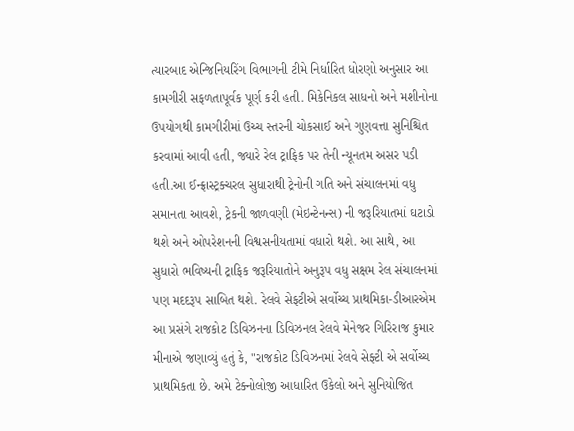ત્યારબાદ એન્જિનિયરિંગ વિભાગની ટીમે નિર્ધારિત ધોરણો અનુસાર આ કામગીરી સફળતાપૂર્વક પૂર્ણ કરી હતી. મિકેનિકલ સાધનો અને મશીનોના ઉપયોગથી કામગીરીમાં ઉચ્ચ સ્તરની ચોકસાઈ અને ગુણવત્તા સુનિશ્ચિત કરવામાં આવી હતી, જ્યારે રેલ ટ્રાફિક પર તેની ન્યૂનતમ અસર પડી હતી.આ ઈન્ફ્રાસ્ટ્રક્ચરલ સુધારાથી ટ્રેનોની ગતિ અને સંચાલનમાં વધુ સમાનતા આવશે, ટ્રેકની જાળવણી (મેઇન્ટેનન્સ) ની જરૂરિયાતમાં ઘટાડો થશે અને ઓપરેશનની વિશ્વસનીયતામાં વધારો થશે. આ સાથે, આ સુધારો ભવિષ્યની ટ્રાફિક જરૂરિયાતોને અનુરૂપ વધુ સક્ષમ રેલ સંચાલનમાં પણ મદદરૂપ સાબિત થશે. રેલવે સેફટીએ સર્વોચ્ચ પ્રાથમિકા-ડીઆરએમ આ પ્રસંગે રાજકોટ ડિવિઝનના ડિવિઝનલ રેલવે મેનેજર ગિરિરાજ કુમાર મીનાએ જણાવ્યું હતું કે, "રાજકોટ ડિવિઝનમાં રેલવે સેફ્ટી એ સર્વોચ્ચ પ્રાથમિકતા છે. અમે ટેક્નોલોજી આધારિત ઉકેલો અને સુનિયોજિત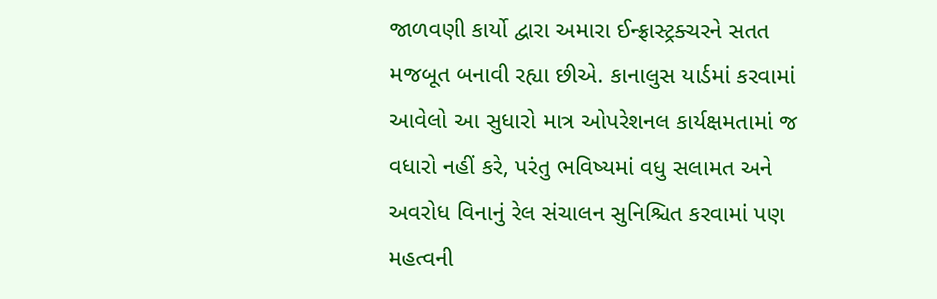જાળવણી કાર્યો દ્વારા અમારા ઈન્ફ્રાસ્ટ્રક્ચરને સતત મજબૂત બનાવી રહ્યા છીએ. કાનાલુસ યાર્ડમાં કરવામાં આવેલો આ સુધારો માત્ર ઓપરેશનલ કાર્યક્ષમતામાં જ વધારો નહીં કરે, પરંતુ ભવિષ્યમાં વધુ સલામત અને અવરોધ વિનાનું રેલ સંચાલન સુનિશ્ચિત કરવામાં પણ મહત્વની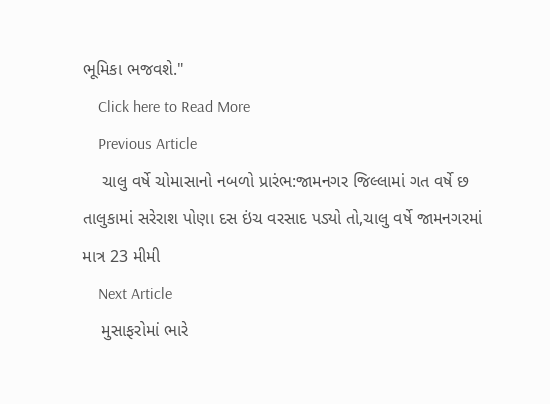ભૂમિકા ભજવશે."
    Click here to Read More
    Previous Article
    ચાલુ વર્ષે ચોમાસાનો નબળો પ્રારંભ:જામનગર જિલ્લામાં ગત વર્ષે છ તાલુકામાં સરેરાશ પોણા દસ ઇંચ વરસાદ પડ્યો તો,ચાલુ વર્ષે જામનગરમાં માત્ર 23 મીમી
    Next Article
    મુસાફરોમાં ભારે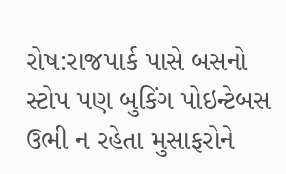રોષ:રાજપાર્ક પાસે બસનો સ્ટોપ પણ બુકિંગ પોઇન્ટેબસ ઉભી ન રહેતા મુસાફરોને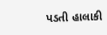પડતી હાલાકી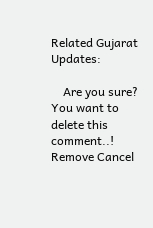Related Gujarat Updates:

    Are you sure? You want to delete this comment..! Remove Cancel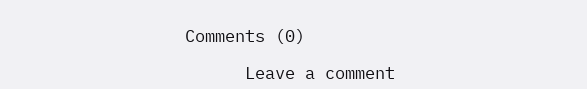Comments (0)

      Leave a comment